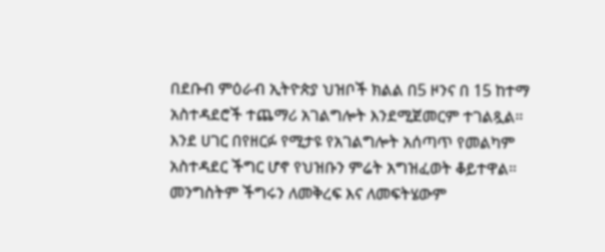በደቡብ ምዕራብ ኢትዮጵያ ህዝቦች ክልል በ5 ዞንና በ 15 ከተማ አስተዳደሮች ተጨማሪ አገልግሎት እንደሚጀመርም ተገልጿል።
እንደ ሀገር በየዘርፉ የሚታዩ የአገልግሎት አሰጣጥ የመልካም አስተዳደር ችግር ሆኖ የህዝቡን ምሬት አግዝፈወት ቆይተዋል።
መንግስትም ችግሩን ለመቅረፍ እና ለመፍትሄውም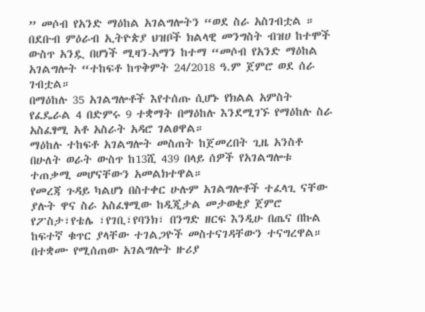” መሶብ የአንድ ማዕከል አገልግሎትን “ወደ ስራ አስገብቷል ።
በደቡብ ምዕራብ ኢትዮጵያ ህዝቦች ክልላዊ መንግስት ብዝሀ ከተሞች ውስጥ አንዷ በሆነች ሚዛን-አማን ከተማ “መሶብ የአንድ ማዕከል አገልግሎት “ተከፍቶ ከጥቅምት 24/2018 ዓ.ም ጀምሮ ወደ ሰራ ገብቷል።
በማዕከሉ 35 አገልግሎቶች እየተሰጡ ሲሆኑ የክልል አምስት የፈዴራል 4 በድምሩ 9 ተቋማት በማዕከሉ እንደሚገኙ የማዕከሉ ስራ አስፈፃሚ አቶ አስራት አዳሮ ገልፀዋል።
ማዕከሉ ተከፍቶ አገልግሎት መስጠት ከጀመረበት ጊዜ አንስቶ በሁለት ወራት ውስጥ ከ13ሺ 439 በላይ ሰዎች የአገልግሎቱ ተጠቃሚ መሆናቸውን አመልክተዋል።
የመረጃ ጉዳይ ካልሆነ በስተቀር ሁሉም አገልግሎቶች ተፈላጊ ናቸው ያሉት ዋና ስራ አስፈፃሚው ከዲጂታል መታወቂያ ጀምሮ የፖስታ፣የቴሌ ፣የገቢ፣የባንክ፣ በንግድ ዘርፍ እንዲሁ በጤና በኩል ከፍተኛ ቁጥር ያላቸው ተገልጋዮች መስተናገዳቸውን ተናግረዋል።
በተቋሙ የሚሰጠው አገልግሎት ዙሪያ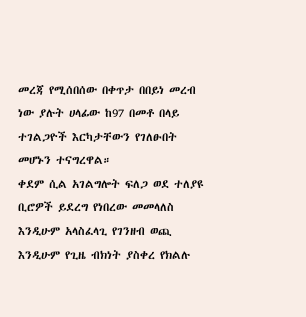መረጃ የሚሰበሰው በቀጥታ በበይነ መረብ ነው ያሉት ሀላፊው ከ97 በመቶ በላይ ተገልጋዮች እርካታቸውን የገለፁበት መሆኑን ተናግረዋል።
ቀደም ሲል አገልግሎት ፍለጋ ወደ ተለያዩ ቢሮዎች ይደረግ የነበረው መመላለስ እንዲሁም አላስፈላጊ የገንዘብ ወጪ እንዲሁም የጊዜ ብክነት ያስቀረ የክልሉ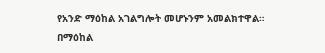የአንድ ማዕከል አገልግሎት መሆኑንም አመልክተዋል።
በማዕከል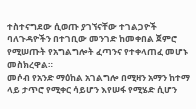ተስተናግደው ሲወጡ ያገኘናቸው ተገልጋዮች ባለጉዳዮችን በተገቢው መንገድ ከመቀበል ጀምሮ የሚሠጡት የአግልግሎት ፈጣንና የተቀላጠፈ መሆኑ መስክረዋል።
መሶብ የአንድ ማዕከል አገልግሎ በሚዛን አማን ከተማ ላይ ታጥሮ የሚቀር ሳይሆን እየሠፋ የሚሄድ ሲሆን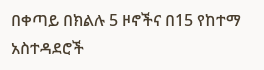በቀጣይ በክልሉ 5 ዞኖችና በ15 የከተማ አስተዳደሮች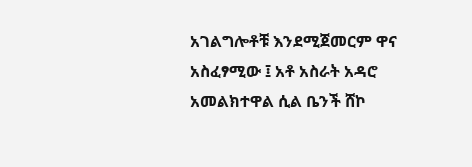አገልግሎቶቹ እንደሚጀመርም ዋና አስፈፃሚው ፤ አቶ አስራት አዳሮ አመልክተዋል ሲል ቤንች ሸኮ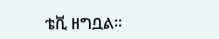ቴቪ ዘግቧል።